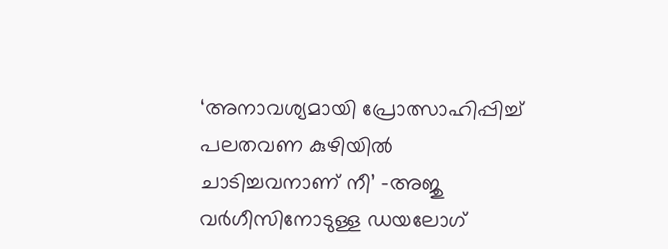‘അനാവശ്യമായി പ്രോത്സാഹിപ്പിച്ച് പലതവണ കുഴിയിൽ ചാടിച്ചവനാണ് നീ’ -അജു വർഗീസിനോടുള്ള ഡയലോഗ്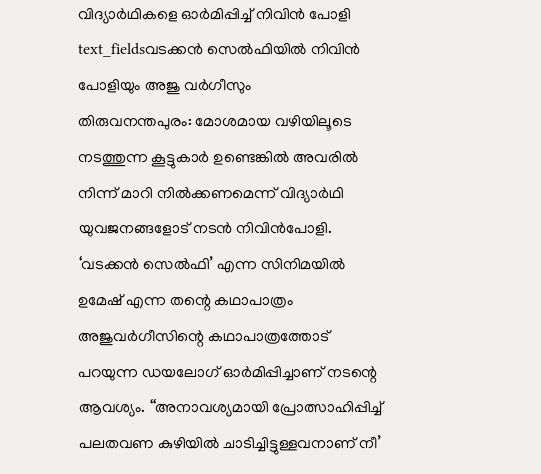വിദ്യാർഥികളെ ഓർമിപ്പിച്ച് നിവിൻ പോളി
text_fieldsവടക്കൻ സെൽഫിയിൽ നിവിൻ പോളിയും അജു വർഗീസും
തിരുവനന്തപുരം: മോശമായ വഴിയിലൂടെ നടത്തുന്ന കൂട്ടുകാർ ഉണ്ടെങ്കിൽ അവരിൽ നിന്ന് മാറി നിൽക്കണമെന്ന് വിദ്യാർഥി യുവജനങ്ങളോട് നടൻ നിവിൻപോളി. ‘വടക്കൻ സെൽഫി’ എന്ന സിനിമയിൽ ഉമേഷ് എന്ന തന്റെ കഥാപാത്രം അജുവർഗീസിന്റെ കഥാപാത്രത്തോട് പറയുന്ന ഡയലോഗ് ഓർമിപ്പിച്ചാണ് നടന്റെ ആവശ്യം. ‘‘അനാവശ്യമായി പ്രോത്സാഹിപ്പിച്ച് പലതവണ കുഴിയിൽ ചാടിച്ചിട്ടുള്ളവനാണ് നീ’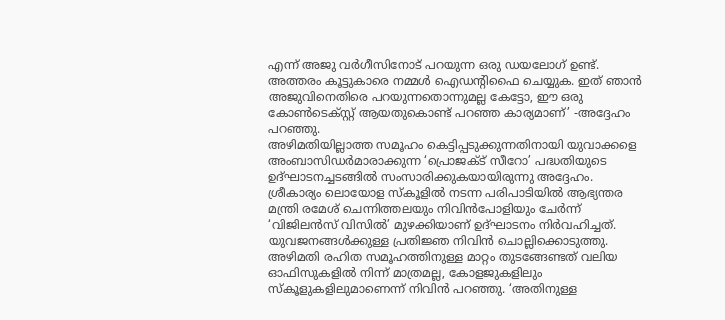എന്ന് അജു വർഗീസിനോട് പറയുന്ന ഒരു ഡയലോഗ് ഉണ്ട്. അത്തരം കൂട്ടുകാരെ നമ്മൾ ഐഡന്റിഫൈ ചെയ്യുക. ഇത് ഞാൻ അജുവിനെതിരെ പറയുന്നതൊന്നുമല്ല കേട്ടോ, ഈ ഒരു കോൺടെക്സ്റ്റ് ആയതുകൊണ്ട് പറഞ്ഞ കാര്യമാണ്’ -അദ്ദേഹം പറഞ്ഞു.
അഴിമതിയില്ലാത്ത സമൂഹം കെട്ടിപ്പടുക്കുന്നതിനായി യുവാക്കളെ അംബാസിഡർമാരാക്കുന്ന ‘പ്രൊജക്ട് സീറോ’ പദ്ധതിയുടെ ഉദ്ഘാടനച്ചടങ്ങിൽ സംസാരിക്കുകയായിരുന്നു അദ്ദേഹം. ശ്രീകാര്യം ലൊയോള സ്കൂളിൽ നടന്ന പരിപാടിയിൽ ആഭ്യന്തര മന്ത്രി രമേശ് ചെന്നിത്തലയും നിവിൻപോളിയും ചേർന്ന് ‘വിജിലൻസ് വിസിൽ’ മുഴക്കിയാണ് ഉദ്ഘാടനം നിർവഹിച്ചത്. യുവജനങ്ങൾക്കുള്ള പ്രതിജ്ഞ നിവിൻ ചൊല്ലിക്കൊടുത്തു.
അഴിമതി രഹിത സമൂഹത്തിനുള്ള മാറ്റം തുടങ്ങേണ്ടത് വലിയ ഓഫിസുകളിൽ നിന്ന് മാത്രമല്ല, കോളജുകളിലും സ്കൂളുകളിലുമാണെന്ന് നിവിൻ പറഞ്ഞു. ‘അതിനുള്ള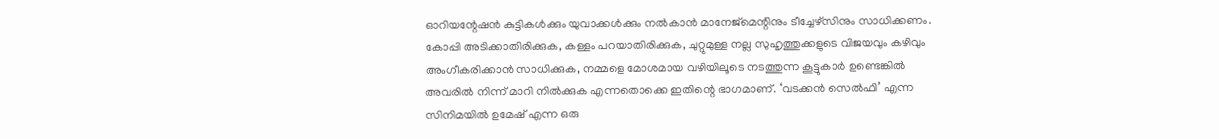ഓറിയന്റേഷൻ കുട്ടികൾക്കും യുവാക്കൾക്കും നൽകാൻ മാനേജ്മെന്റിനും ടീച്ചേഴ്സിനും സാധിക്കണം. കോപ്പി അടിക്കാതിരിക്കുക, കള്ളം പറയാതിരിക്കുക, ചുറ്റുമുള്ള നല്ല സുഹൃത്തുക്കളുടെ വിജയവും കഴിവും അംഗീകരിക്കാൻ സാധിക്കുക, നമ്മളെ മോശമായ വഴിയിലൂടെ നടത്തുന്ന കൂട്ടുകാർ ഉണ്ടെങ്കിൽ അവരിൽ നിന്ന് മാറി നിൽക്കുക എന്നതൊക്കെ ഇതിന്റെ ഭാഗമാണ്. ‘വടക്കൻ സെൽഫി’ എന്ന സിനിമയിൽ ഉമേഷ് എന്ന ഒരു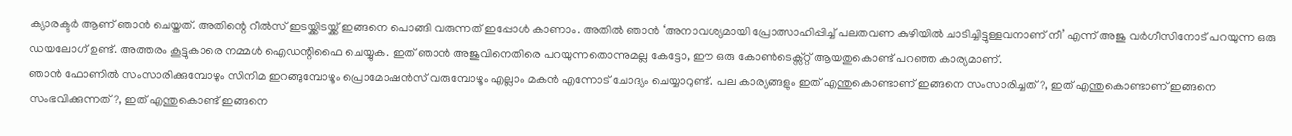ക്യാരക്ടർ ആണ് ഞാൻ ചെയ്തത്. അതിന്റെ റീൽസ് ഇടയ്ക്കിടയ്ക്ക് ഇങ്ങനെ പൊങ്ങി വരുന്നത് ഇപ്പോൾ കാണാം. അതിൽ ഞാൻ ‘അനാവശ്യമായി പ്രോത്സാഹിപ്പിച്ച് പലതവണ കുഴിയിൽ ചാടിച്ചിട്ടുള്ളവനാണ് നീ’ എന്ന് അജു വർഗീസിനോട് പറയുന്ന ഒരു ഡയലോഗ് ഉണ്ട്. അത്തരം കൂട്ടുകാരെ നമ്മൾ ഐഡന്റിഫൈ ചെയ്യുക. ഇത് ഞാൻ അജുവിനെതിരെ പറയുന്നതൊന്നുമല്ല കേട്ടോ, ഈ ഒരു കോൺടെക്സ്റ്റ് ആയതുകൊണ്ട് പറഞ്ഞ കാര്യമാണ്.
ഞാൻ ഫോണിൽ സംസാരിക്കുമ്പോഴും സിനിമ ഇറങ്ങുമ്പോഴൂം പ്രൊമോഷൻസ് വരുമ്പോഴൂം എല്ലാം മകൻ എന്നോട് ചോദ്യം ചെയ്യാറുണ്ട്. പല കാര്യങ്ങളും ഇത് എന്തുകൊണ്ടാണ് ഇങ്ങനെ സംസാരിച്ചത്?, ഇത് എന്തുകൊണ്ടാണ് ഇങ്ങനെ സംഭവിക്കുന്നത്?, ഇത് എന്തുകൊണ്ട് ഇങ്ങനെ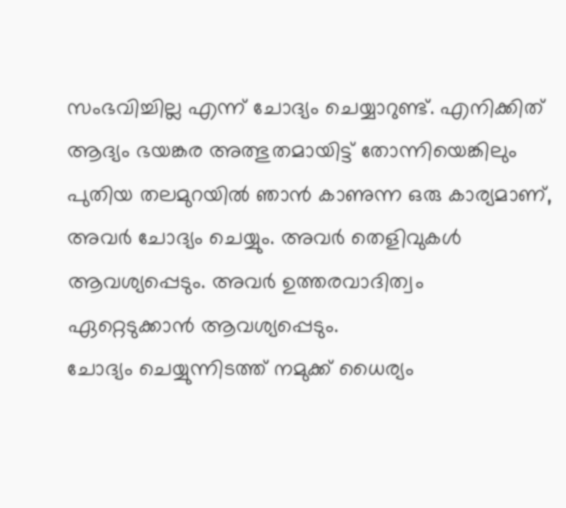സംഭവിച്ചില്ല എന്ന് ചോദ്യം ചെയ്യാറുണ്ട്. എനിക്കിത് ആദ്യം ഭയങ്കര അത്ഭുതമായിട്ട് തോന്നിയെങ്കിലും പുതിയ തലമുറയിൽ ഞാൻ കാണുന്ന ഒരു കാര്യമാണ്, അവർ ചോദ്യം ചെയ്യും. അവർ തെളിവുകൾ ആവശ്യപ്പെടും. അവർ ഉത്തരവാദിത്വം ഏറ്റെടുക്കാൻ ആവശ്യപ്പെടും.
ചോദ്യം ചെയ്യുന്നിടത്ത് നമുക്ക് ധൈര്യം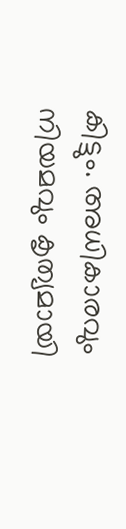കിട്ടും. അധികാരവും നിയമവും കൃത്യമായി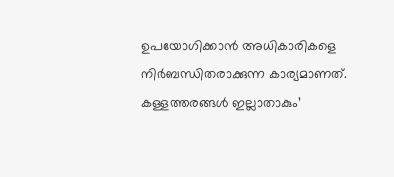ഉപയോഗിക്കാൻ അധികാരികളെ നിർബന്ധിതരാക്കുന്ന കാര്യമാണത്. കള്ളത്തരങ്ങൾ ഇല്ലാതാകും’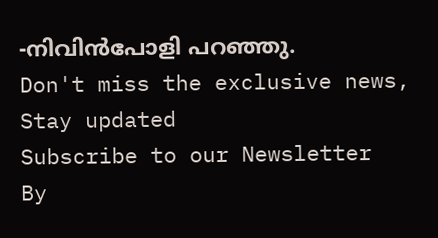-നിവിൻപോളി പറഞ്ഞു.
Don't miss the exclusive news, Stay updated
Subscribe to our Newsletter
By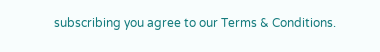subscribing you agree to our Terms & Conditions.